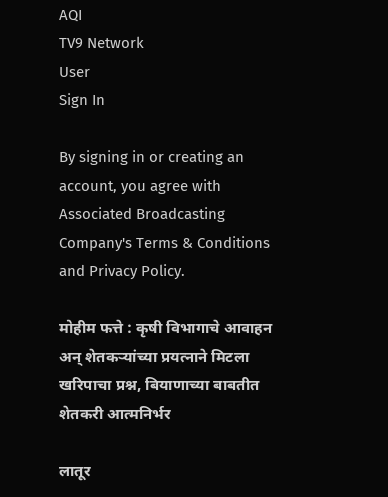AQI
TV9 Network
User
Sign In

By signing in or creating an account, you agree with Associated Broadcasting Company's Terms & Conditions and Privacy Policy.

मोहीम फत्ते : कृषी विभागाचे आवाहन अन् शेतकऱ्यांच्या प्रयत्नाने मिटला खरिपाचा प्रश्न, बियाणाच्या बाबतीत शेतकरी आत्मनिर्भर

लातूर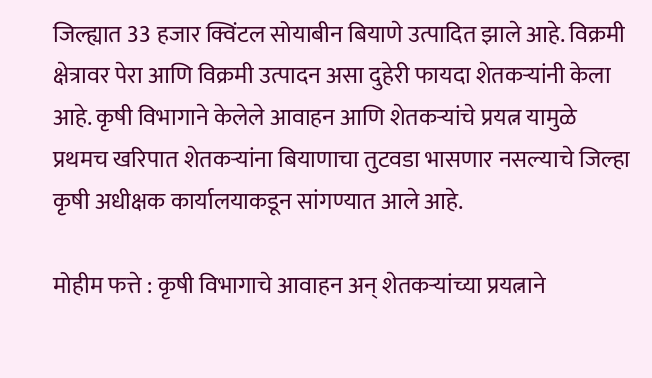जिल्ह्यात 33 हजार क्विंटल सोयाबीन बियाणे उत्पादित झाले आहे. विक्रमी क्षेत्रावर पेरा आणि विक्रमी उत्पादन असा दुहेरी फायदा शेतकऱ्यांनी केला आहे. कृषी विभागाने केलेले आवाहन आणि शेतकऱ्यांचे प्रयत्न यामुळे प्रथमच खरिपात शेतकऱ्यांना बियाणाचा तुटवडा भासणार नसल्याचे जिल्हा कृषी अधीक्षक कार्यालयाकडून सांगण्यात आले आहे.

मोहीम फत्ते : कृषी विभागाचे आवाहन अन् शेतकऱ्यांच्या प्रयत्नाने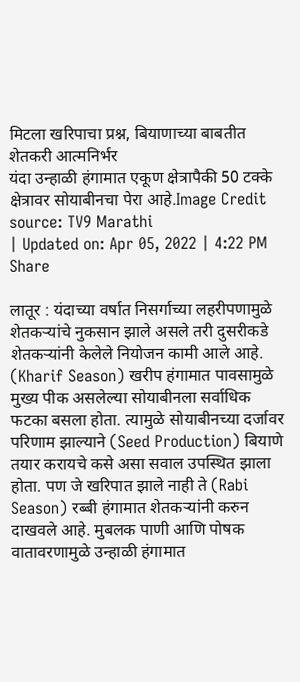मिटला खरिपाचा प्रश्न, बियाणाच्या बाबतीत शेतकरी आत्मनिर्भर
यंदा उन्हाळी हंगामात एकूण क्षेत्रापैकी 50 टक्के क्षेत्रावर सोयाबीनचा पेरा आहे.Image Credit source: TV9 Marathi
| Updated on: Apr 05, 2022 | 4:22 PM
Share

लातूर : यंदाच्या वर्षात निसर्गाच्या लहरीपणामुळे शेतकऱ्यांचे नुकसान झाले असले तरी दुसरीकडे शेतकऱ्यांनी केलेले नियोजन कामी आले आहे. (Kharif Season) खरीप हंगामात पावसामुळे मुख्य पीक असलेल्या सोयाबीनला सर्वाधिक फटका बसला होता. त्यामुळे सोयाबीनच्या दर्जावर परिणाम झाल्याने (Seed Production) बियाणे तयार करायचे कसे असा सवाल उपस्थित झाला होता. पण जे खरिपात झाले नाही ते (Rabi Season) रब्बी हंगामात शेतकऱ्यांनी करुन दाखवले आहे. मुबलक पाणी आणि पोषक वातावरणामुळे उन्हाळी हंगामात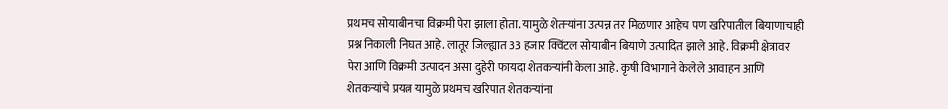प्रथमच सोयाबीनचा विक्रमी पेरा झाला होता. यामुळे शेतऱ्यांना उत्पन्न तर मिळणार आहेच पण खरिपातील बियाणाचाही प्रश्न निकाली निघत आहे. लातूर जिल्ह्यात 33 हजार क्विंटल सोयाबीन बियाणे उत्पादित झाले आहे. विक्रमी क्षेत्रावर पेरा आणि विक्रमी उत्पादन असा दुहेरी फायदा शेतकऱ्यांनी केला आहे. कृषी विभागाने केलेले आवाहन आणि शेतकऱ्यांचे प्रयत्न यामुळे प्रथमच खरिपात शेतकऱ्यांना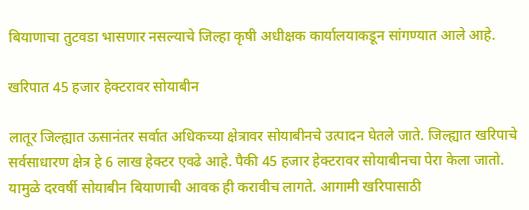बियाणाचा तुटवडा भासणार नसल्याचे जिल्हा कृषी अधीक्षक कार्यालयाकडून सांगण्यात आले आहे.

खरिपात 45 हजार हेक्टरावर सोयाबीन

लातूर जिल्ह्यात ऊसानंतर सर्वात अधिकच्या क्षेत्रावर सोयाबीनचे उत्पादन घेतले जाते. जिल्ह्यात खरिपाचे सर्वसाधारण क्षेत्र हे 6 लाख हेक्टर एवढे आहे. पैकी 45 हजार हेक्टरावर सोयाबीनचा पेरा केला जातो. यामुळे दरवर्षी सोयाबीन बियाणाची आवक ही करावीच लागते. आगामी खरिपासाठी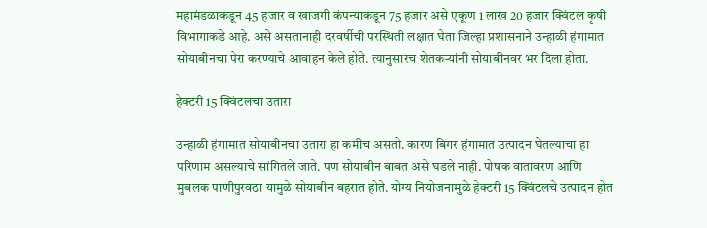महामंडळाकडून 45 हजार व खाजगी कंपन्याकडून 75 हजार असे एकूण 1 लाख 20 हजार क्विंटल कृषी विभागाकडे आहे. असे असतानाही दरवर्षीची परस्थिती लक्षात घेता जिल्हा प्रशासनाने उन्हाळी हंगामात सोयाबीनचा पेरा करण्याचे आवाहन केले होते. त्यानुसारच शेतकऱ्यांनी सोयाबीनवर भर दिला होता.

हेक्टरी 15 क्विंटलचा उतारा

उन्हाळी हंगामात सोयाबीनचा उतारा हा कमीच असतो. कारण बिगर हंगामात उत्पादन घेतल्याचा हा परिणाम असल्याचे सांगितले जाते. पण सोयाबीन बाबत असे घडले नाही. पोषक वातावरण आणि मुबलक पाणीपुरवठा यामुळे सोयाबीन बहरात होते. योग्य नियोजनामुळे हेक्टरी 15 क्विंटलचे उत्पादन होत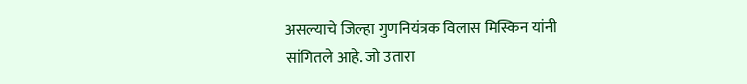असल्याचे जिल्हा गुणनियंत्रक विलास मिस्किन यांनी सांगितले आहे. जो उतारा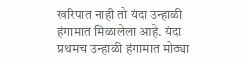खरिपात नाही तो यंदा उन्हाळी हंगामात मिळालेला आहे. यंदा प्रथमच उन्हाळी हंगामात मोठ्या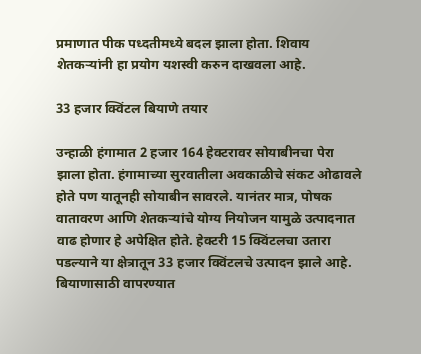प्रमाणात पीक पध्दतीमध्ये बदल झाला होता. शिवाय शेतकऱ्यांनी हा प्रयोग यशस्वी करुन दाखवला आहे.

33 हजार क्विंटल बियाणे तयार

उन्हाळी हंगामात 2 हजार 164 हेक्टरावर सोयाबीनचा पेरा झाला होता. हंगामाच्या सुरवातीला अवकाळीचे संकट ओढावले होते पण यातूनही सोयाबीन सावरले. यानंतर मात्र, पोषक वातावरण आणि शेतकऱ्यांचे योग्य नियोजन यामुळे उत्पादनात वाढ होणार हे अपेक्षित होते. हेक्टरी 15 क्विंटलचा उतारा पडल्याने या क्षेत्रातून 33 हजार क्विंटलचे उत्पादन झाले आहे. बियाणासाठी वापरण्यात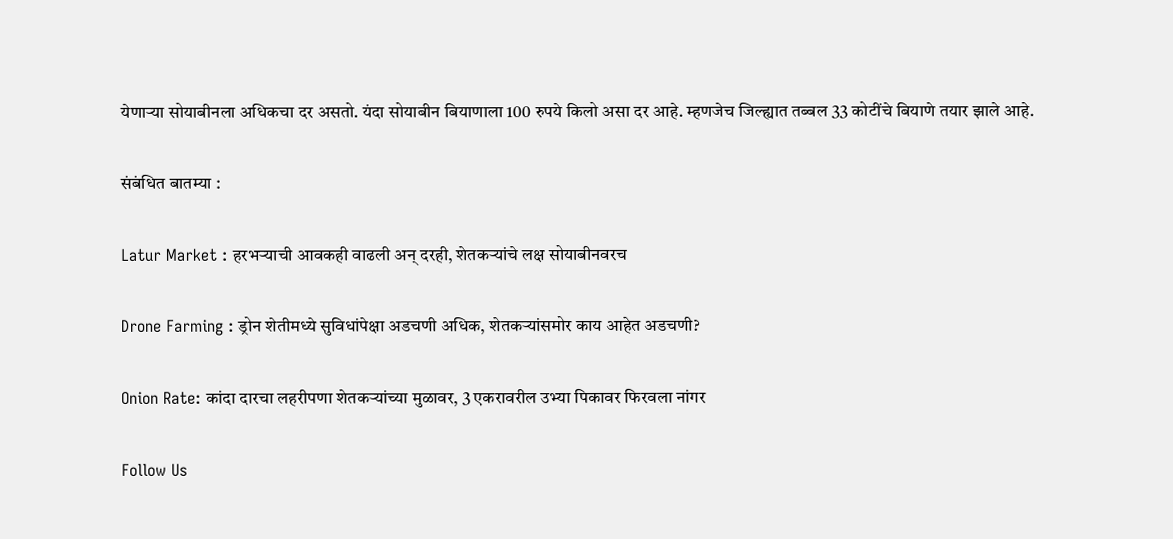येणाऱ्या सोयाबीनला अधिकचा दर असतो. यंदा सोयाबीन बियाणाला 100 रुपये किलो असा दर आहे. म्हणजेच जिल्ह्यात तब्बल 33 कोटींचे बियाणे तयार झाले आहे.

संबंधित बातम्या :

Latur Market : हरभऱ्याची आवकही वाढली अन् दरही, शेतकऱ्यांचे लक्ष सोयाबीनवरच

Drone Farming : ड्रोन शेतीमध्ये सुविधांपेक्षा अडचणी अधिक, शेतकऱ्यांसमोर काय आहेत अडचणी?

Onion Rate: कांदा दारचा लहरीपणा शेतकऱ्यांच्या मुळावर, 3 एकरावरील उभ्या पिकावर फिरवला नांगर

Follow Us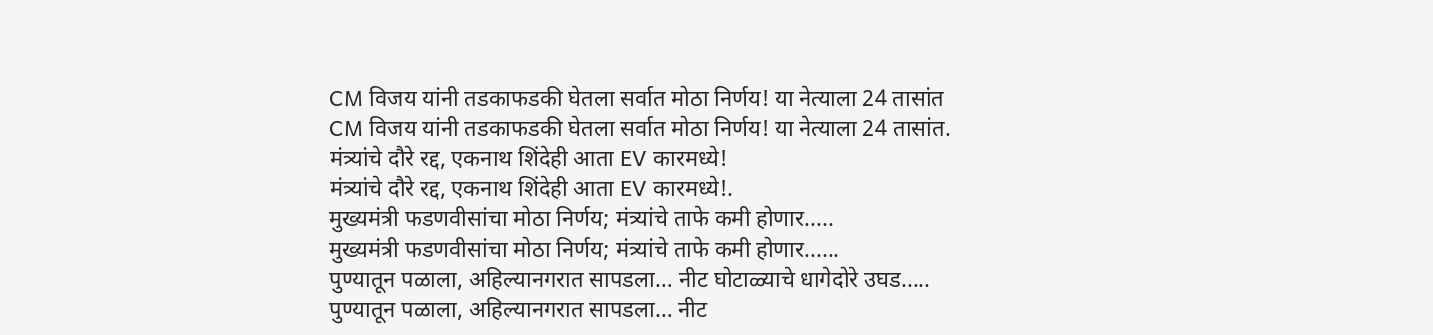CM विजय यांनी तडकाफडकी घेतला सर्वात मोठा निर्णय! या नेत्याला 24 तासांत
CM विजय यांनी तडकाफडकी घेतला सर्वात मोठा निर्णय! या नेत्याला 24 तासांत.
मंत्र्यांचे दौरे रद्द, एकनाथ शिंदेही आता EV कारमध्ये!
मंत्र्यांचे दौरे रद्द, एकनाथ शिंदेही आता EV कारमध्ये!.
मुख्यमंत्री फडणवीसांचा मोठा निर्णय; मंत्र्यांचे ताफे कमी होणार.....
मुख्यमंत्री फडणवीसांचा मोठा निर्णय; मंत्र्यांचे ताफे कमी होणार......
पुण्यातून पळाला, अहिल्यानगरात सापडला… नीट घोटाळ्याचे धागेदोरे उघड.....
पुण्यातून पळाला, अहिल्यानगरात सापडला… नीट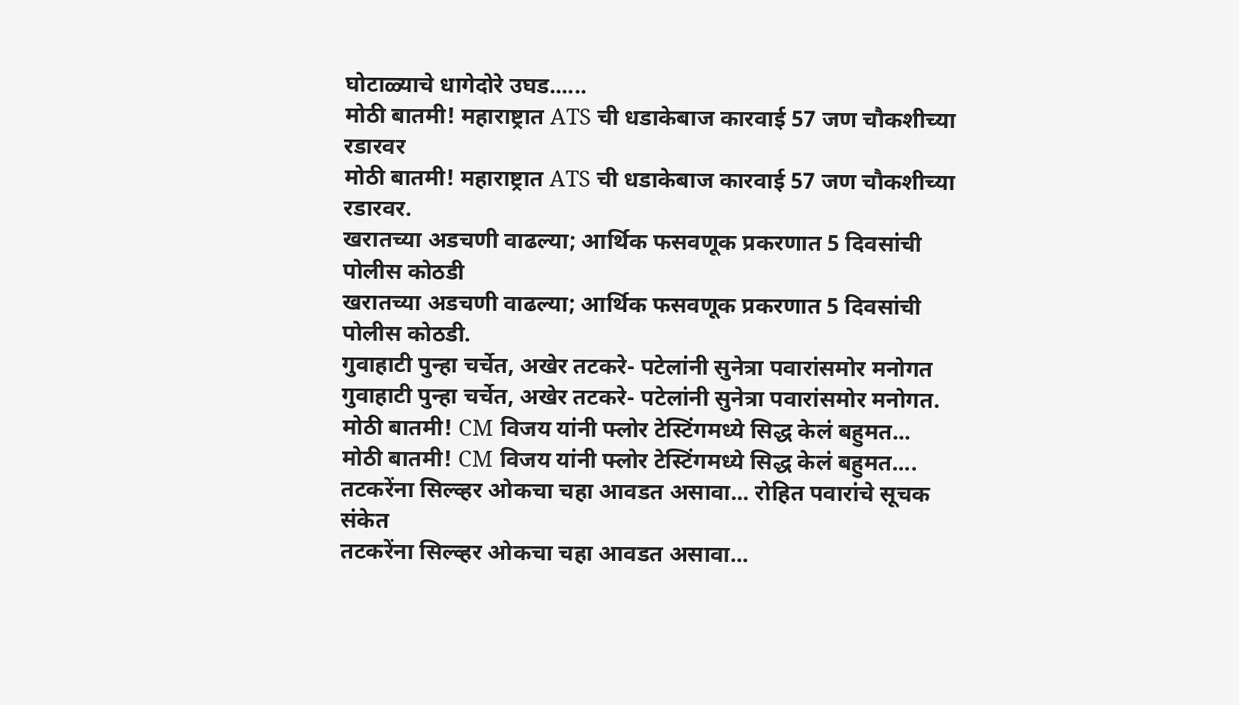घोटाळ्याचे धागेदोरे उघड......
मोठी बातमी! महाराष्ट्रात ATS ची धडाकेबाज कारवाई 57 जण चौकशीच्या रडारवर
मोठी बातमी! महाराष्ट्रात ATS ची धडाकेबाज कारवाई 57 जण चौकशीच्या रडारवर.
खरातच्या अडचणी वाढल्या; आर्थिक फसवणूक प्रकरणात 5 दिवसांची पोलीस कोठडी
खरातच्या अडचणी वाढल्या; आर्थिक फसवणूक प्रकरणात 5 दिवसांची पोलीस कोठडी.
गुवाहाटी पुन्हा चर्चेत, अखेर तटकरे- पटेलांनी सुनेत्रा पवारांसमोर मनोगत
गुवाहाटी पुन्हा चर्चेत, अखेर तटकरे- पटेलांनी सुनेत्रा पवारांसमोर मनोगत.
मोठी बातमी! CM विजय यांनी फ्लोर टेस्टिंगमध्ये सिद्ध केलं बहुमत...
मोठी बातमी! CM विजय यांनी फ्लोर टेस्टिंगमध्ये सिद्ध केलं बहुमत....
तटकरेंना सिल्व्हर ओकचा चहा आवडत असावा... रोहित पवारांचे सूचक संकेत
तटकरेंना सिल्व्हर ओकचा चहा आवडत असावा...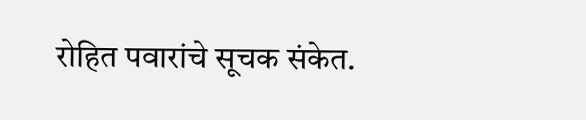रोहित पवारांचे सूचक संकेत.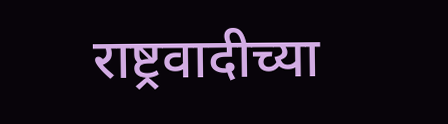राष्ट्रवादीच्या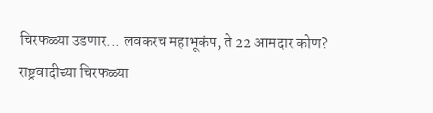चिरफळ्या उडणार... लवकरच महाभूकंप, ते 22 आमदार कोण?
राष्ट्रवादीच्या चिरफळ्या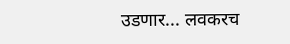उडणार... लवकरच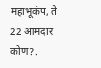महाभूकंप, ते 22 आमदार कोण?.